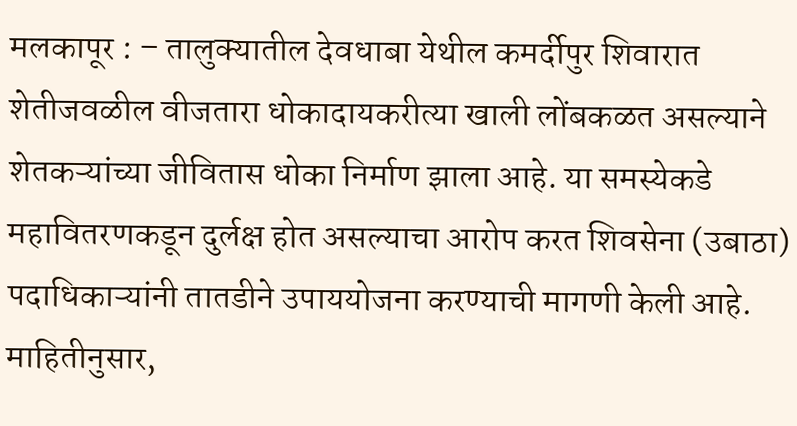मलकापूर : – तालुक्यातील देवधाबा येथील कमर्दीपुर शिवारात शेतीजवळील वीजतारा धोकादायकरीत्या खाली लोंबकळत असल्याने शेतकऱ्यांच्या जीवितास धोका निर्माण झाला आहे. या समस्येकडे महावितरणकडून दुर्लक्ष होत असल्याचा आरोप करत शिवसेना (उबाठा) पदाधिकाऱ्यांनी तातडीने उपाययोजना करण्याची मागणी केली आहे. माहितीनुसार,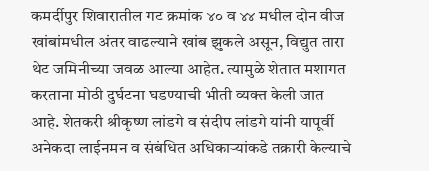कमर्दीपुर शिवारातील गट क्रमांक ४० व ४४ मधील दोन वीज खांबांमधील अंतर वाढल्याने खांब झुकले असून, विद्युत तारा थेट जमिनीच्या जवळ आल्या आहेत. त्यामुळे शेतात मशागत करताना मोठी दुर्घटना घडण्याची भीती व्यक्त केली जात आहे. शेतकरी श्रीकृष्ण लांडगे व संदीप लांडगे यांनी यापूर्वी अनेकदा लाईनमन व संबंधित अधिकाऱ्यांकडे तक्रारी केल्याचे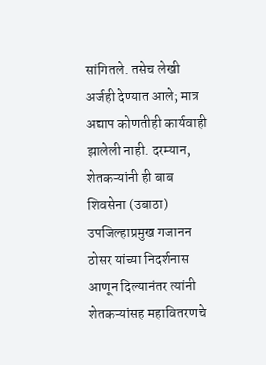सांगितले. तसेच लेखी अर्जही देण्यात आले; मात्र अद्याप कोणतीही कार्यवाही झालेली नाही. दरम्यान, शेतकऱ्यांनी ही बाब शिवसेना (उबाठा) उपजिल्हाप्रमुख गजानन ठोसर यांच्या निदर्शनास आणून दिल्यानंतर त्यांनी शेतकऱ्यांसह महावितरणचे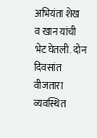अभियंता शेख व खान यांची भेट घेतली. दोन दिवसांत वीजतारा व्यवस्थित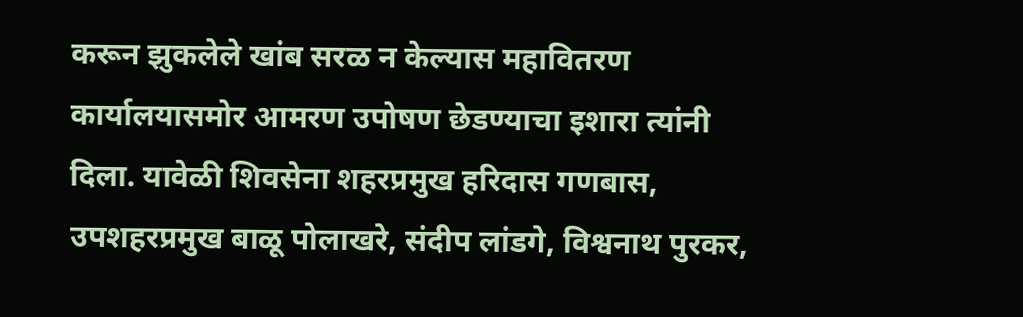करून झुकलेले खांब सरळ न केल्यास महावितरण कार्यालयासमोर आमरण उपोषण छेडण्याचा इशारा त्यांनी दिला. यावेळी शिवसेना शहरप्रमुख हरिदास गणबास, उपशहरप्रमुख बाळू पोलाखरे, संदीप लांडगे, विश्वनाथ पुरकर,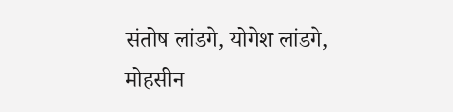संतोष लांडगे, योगेश लांडगे, मोहसीन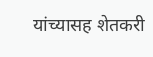यांच्यासह शेतकरी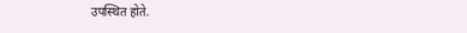उपस्थित होते.